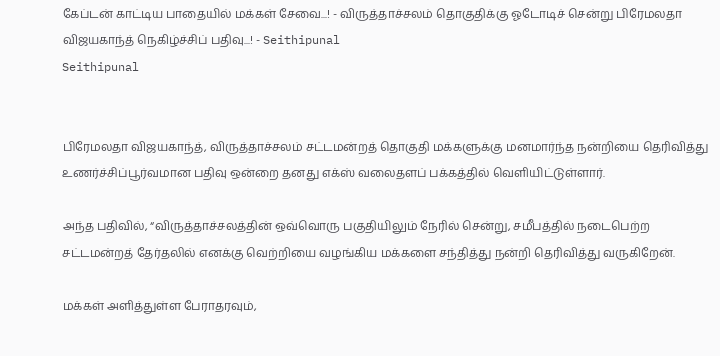கேப்டன் காட்டிய பாதையில் மக்கள் சேவை...! - விருத்தாச்சலம் தொகுதிக்கு ஓடோடிச் சென்று பிரேமலதா விஜயகாந்த் நெகிழ்ச்சிப் பதிவு...! - Seithipunal
Seithipunal


பிரேமலதா விஜயகாந்த், விருத்தாச்சலம் சட்டமன்றத் தொகுதி மக்களுக்கு மனமார்ந்த நன்றியை தெரிவித்து உணர்ச்சிப்பூர்வமான பதிவு ஒன்றை தனது எக்ஸ் வலைதளப் பக்கத்தில் வெளியிட்டுள்ளார்.

அந்த பதிவில், “விருத்தாச்சலத்தின் ஒவ்வொரு பகுதியிலும் நேரில் சென்று, சமீபத்தில் நடைபெற்ற சட்டமன்றத் தேர்தலில் எனக்கு வெற்றியை வழங்கிய மக்களை சந்தித்து நன்றி தெரிவித்து வருகிறேன்.

மக்கள் அளித்துள்ள பேராதரவும்,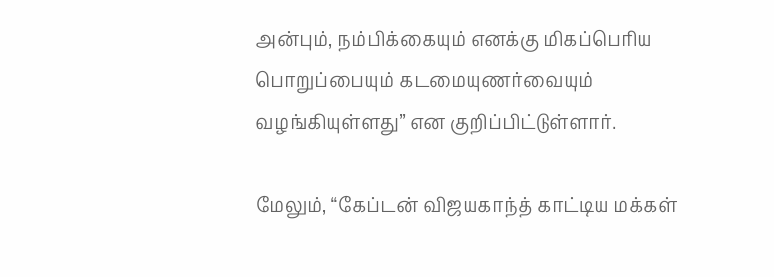அன்பும், நம்பிக்கையும் எனக்கு மிகப்பெரிய பொறுப்பையும் கடமையுணர்வையும் வழங்கியுள்ளது” என குறிப்பிட்டுள்ளார்.

மேலும், “கேப்டன் விஜயகாந்த் காட்டிய மக்கள்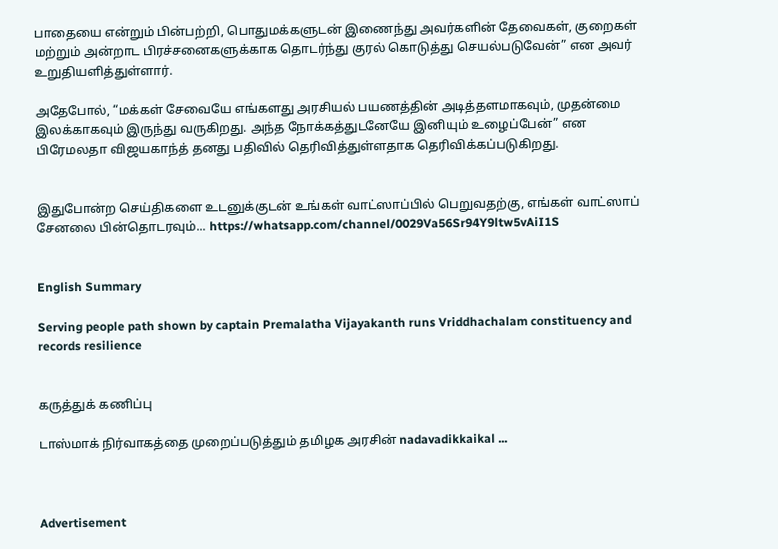பாதையை என்றும் பின்பற்றி, பொதுமக்களுடன் இணைந்து அவர்களின் தேவைகள், குறைகள் மற்றும் அன்றாட பிரச்சனைகளுக்காக தொடர்ந்து குரல் கொடுத்து செயல்படுவேன்” என அவர் உறுதியளித்துள்ளார்.

அதேபோல், “மக்கள் சேவையே எங்களது அரசியல் பயணத்தின் அடித்தளமாகவும், முதன்மை இலக்காகவும் இருந்து வருகிறது. அந்த நோக்கத்துடனேயே இனியும் உழைப்பேன்” என பிரேமலதா விஜயகாந்த் தனது பதிவில் தெரிவித்துள்ளதாக தெரிவிக்கப்படுகிறது.


இதுபோன்ற செய்திகளை உடனுக்குடன் உங்கள் வாட்ஸாப்பில் பெறுவதற்கு, எங்கள் வாட்ஸாப் சேனலை பின்தொடரவும்... https://whatsapp.com/channel/0029Va56Sr94Y9ltw5vAiI1S


English Summary

Serving people path shown by captain Premalatha Vijayakanth runs Vriddhachalam constituency and records resilience


கருத்துக் கணிப்பு

டாஸ்மாக் நிர்வாகத்தை முறைப்படுத்தும் தமிழக அரசின் nadavadikkaikal ...



Advertisement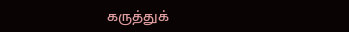கருத்துக்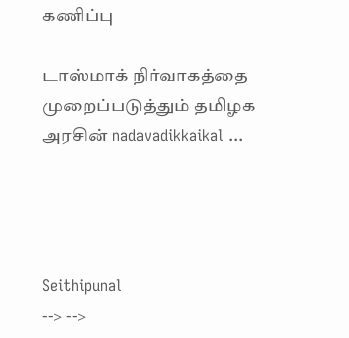கணிப்பு

டாஸ்மாக் நிர்வாகத்தை முறைப்படுத்தும் தமிழக அரசின் nadavadikkaikal ...




Seithipunal
--> -->